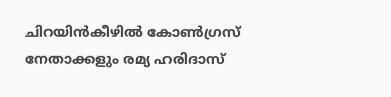ചിറയിൻകീഴിൽ കോണ്‍ഗ്രസ് നേതാക്കളും രമ്യ ഹരിദാസ്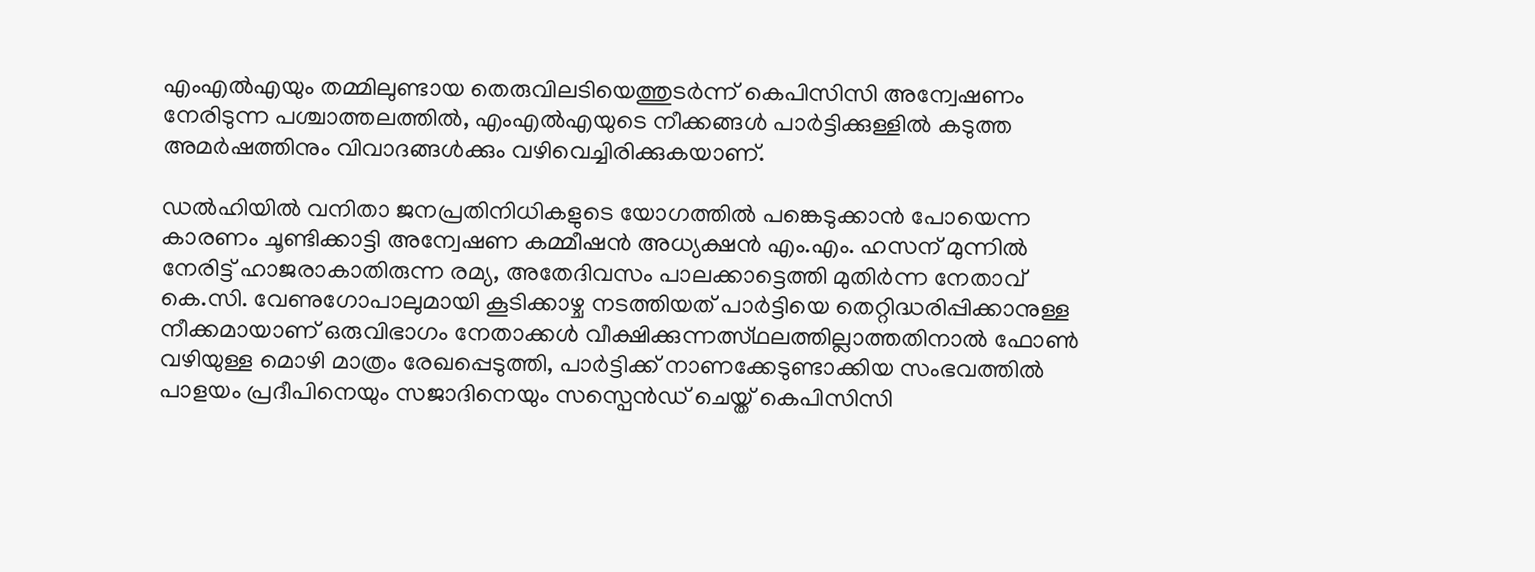എംഎല്‍എയും തമ്മിലുണ്ടായ തെരുവിലടിയെത്തുടർന്ന് കെപിസിസി അന്വേഷണം നേരിടുന്ന പശ്ചാത്തലത്തിൽ, എംഎൽഎയുടെ നീക്കങ്ങൾ പാർട്ടിക്കുള്ളിൽ കടുത്ത അമർഷത്തിനും വിവാദങ്ങൾക്കും വഴിവെച്ചിരിക്കുകയാണ്.

ഡൽഹിയിൽ വനിതാ ജനപ്രതിനിധികളുടെ യോഗത്തിൽ പങ്കെടുക്കാൻ പോയെന്ന കാരണം ചൂണ്ടിക്കാട്ടി അന്വേഷണ കമ്മീഷൻ അധ്യക്ഷൻ എം.എം. ഹസന് മുന്നിൽ നേരിട്ട് ഹാജരാകാതിരുന്ന രമ്യ, അതേദിവസം പാലക്കാട്ടെത്തി മുതിർന്ന നേതാവ് കെ.സി. വേണുഗോപാലുമായി കൂടിക്കാഴ്ച നടത്തിയത് പാർട്ടിയെ തെറ്റിദ്ധരിപ്പിക്കാനുള്ള നീക്കമായാണ് ഒരുവിഭാഗം നേതാക്കൾ വീക്ഷിക്കുന്നത്സ്ഥലത്തില്ലാത്തതിനാൽ ഫോൺ വഴിയുള്ള മൊഴി മാത്രം രേഖപ്പെടുത്തി, പാർട്ടിക്ക് നാണക്കേടുണ്ടാക്കിയ സംഭവത്തിൽ പാളയം പ്രദീപിനെയും സജാദിനെയും സസ്പെൻഡ് ചെയ്ത് കെപിസിസി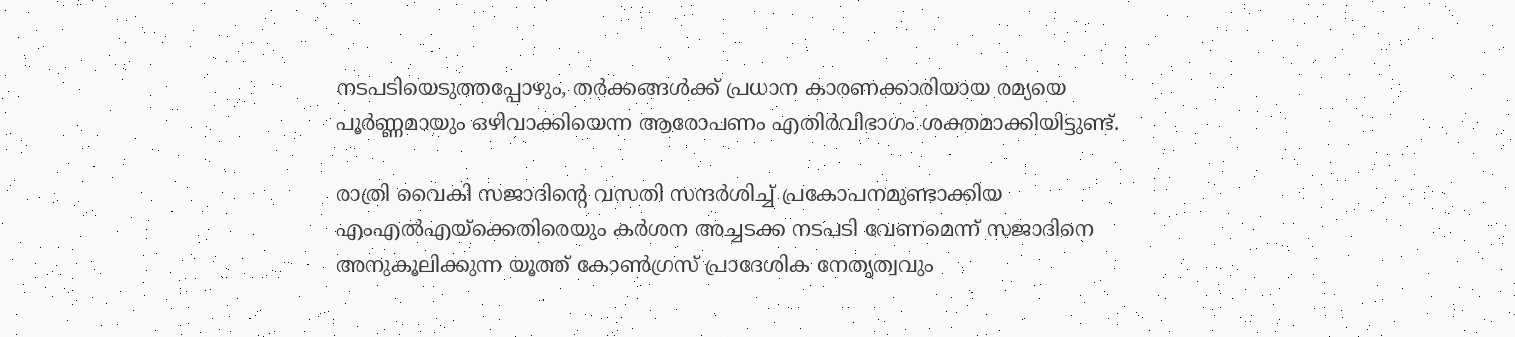നടപടിയെടുത്തപ്പോഴും, തർക്കങ്ങൾക്ക് പ്രധാന കാരണക്കാരിയായ രമ്യയെ പൂർണ്ണമായും ഒഴിവാക്കിയെന്ന ആരോപണം എതിർവിഭാഗം ശക്തമാക്കിയിട്ടുണ്ട്.

രാത്രി വൈകി സജാദിന്റെ വസതി സന്ദർശിച്ച് പ്രകോപനമുണ്ടാക്കിയ എംഎൽഎയ്ക്കെതിരെയും കർശന അച്ചടക്ക നടപടി വേണമെന്ന് സജാദിനെ അനുകൂലിക്കുന്ന യൂത്ത് കോൺഗ്രസ് പ്രാദേശിക നേതൃത്വവും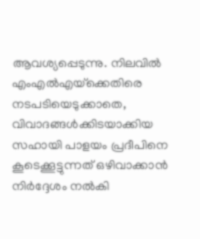ആവശ്യപ്പെടുന്നു. നിലവിൽ എംഎൽഎയ്‌ക്കെതിരെ നടപടിയെടുക്കാതെ, വിവാദങ്ങൾക്കിടയാക്കിയ സഹായി പാളയം പ്രദീപിനെ കൂടെക്കൂട്ടുന്നത് ഒഴിവാക്കാൻ നിർദ്ദേശം നൽകി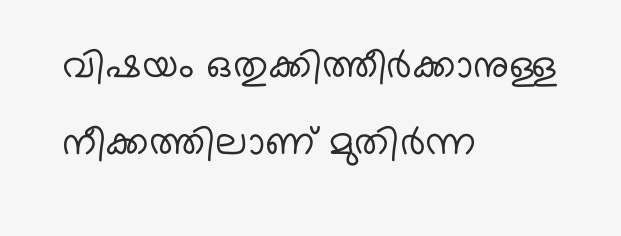വിഷയം ഒതുക്കിത്തീർക്കാനുള്ള നീക്കത്തിലാണ് മുതിർന്ന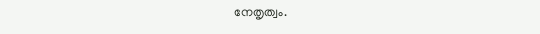നേതൃത്വം.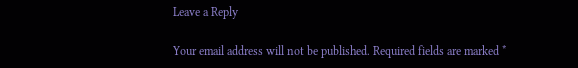Leave a Reply

Your email address will not be published. Required fields are marked *